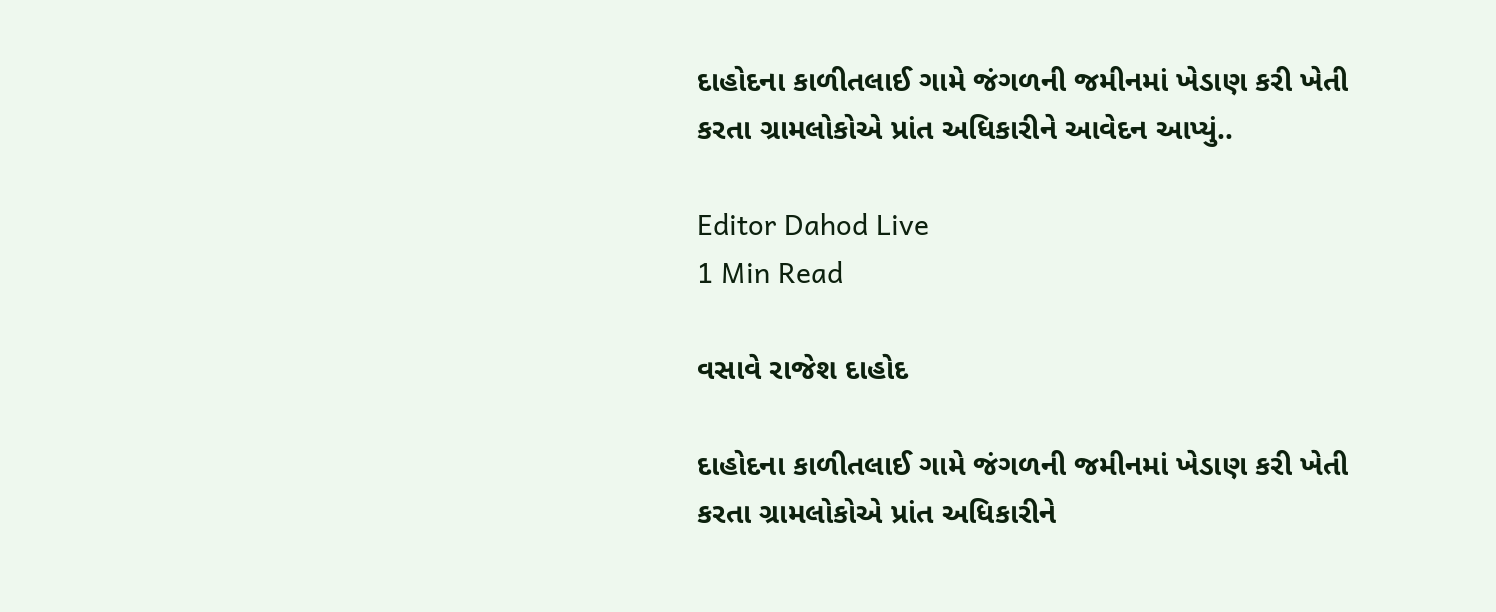દાહોદના કાળીતલાઈ ગામે જંગળની જમીનમાં ખેડાણ કરી ખેતી કરતા ગ્રામલોકોએ પ્રાંત અધિકારીને આવેદન આપ્યું..

Editor Dahod Live
1 Min Read

વસાવે રાજેશ દાહોદ

દાહોદના કાળીતલાઈ ગામે જંગળની જમીનમાં ખેડાણ કરી ખેતી કરતા ગ્રામલોકોએ પ્રાંત અધિકારીને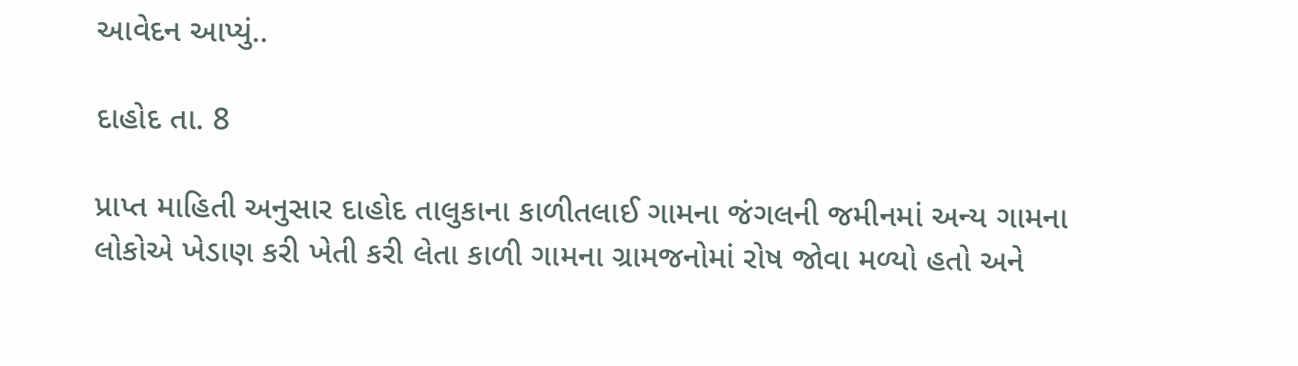આવેદન આપ્યું..

દાહોદ તા. 8

પ્રાપ્ત માહિતી અનુસાર દાહોદ તાલુકાના કાળીતલાઈ ગામના જંગલની જમીનમાં અન્ય ગામના લોકોએ ખેડાણ કરી ખેતી કરી લેતા કાળી ગામના ગ્રામજનોમાં રોષ જોવા મળ્યો હતો અને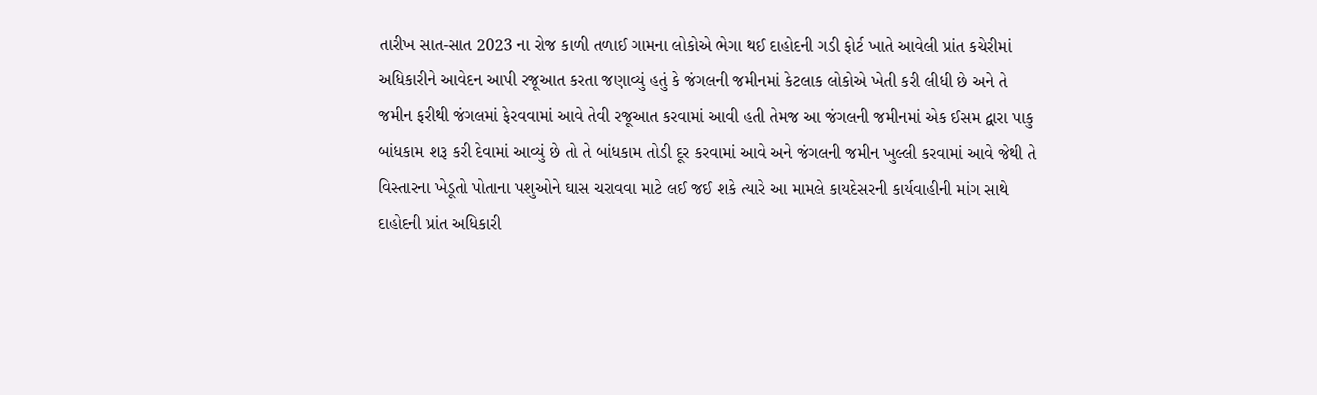તારીખ સાત-સાત 2023 ના રોજ કાળી તળાઈ ગામના લોકોએ ભેગા થઈ દાહોદની ગડી ફોર્ટ ખાતે આવેલી પ્રાંત કચેરીમાં અધિકારીને આવેદન આપી રજૂઆત કરતા જણાવ્યું હતું કે જંગલની જમીનમાં કેટલાક લોકોએ ખેતી કરી લીધી છે અને તે જમીન ફરીથી જંગલમાં ફેરવવામાં આવે તેવી રજૂઆત કરવામાં આવી હતી તેમજ આ જંગલની જમીનમાં એક ઈસમ દ્વારા પાકુ બાંધકામ શરૂ કરી દેવામાં આવ્યું છે તો તે બાંધકામ તોડી દૂર કરવામાં આવે અને જંગલની જમીન ખુલ્લી કરવામાં આવે જેથી તે વિસ્તારના ખેડૂતો પોતાના પશુઓને ઘાસ ચરાવવા માટે લઈ જઈ શકે ત્યારે આ મામલે કાયદેસરની કાર્યવાહીની માંગ સાથે દાહોદની પ્રાંત અધિકારી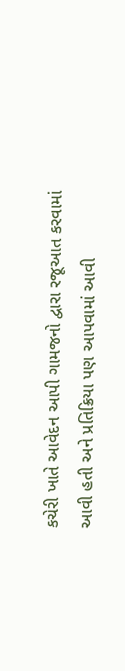કચેરી ખાતે આવેદન આપી ગામજનો દ્વારા રજૂઆત કરવામાં આવી હતી અને પ્રતિક્રિયા પણ આપવામાં આવી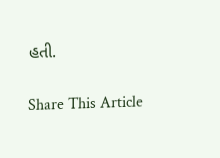હતી.

Share This Article